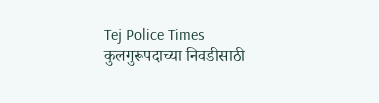Tej Police Times
कुलगुरूपदाच्या निवडीसाठी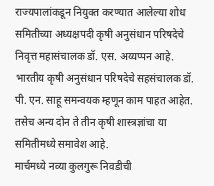राज्यपालांकडून नियुक्त करण्यात आलेल्या शोध समितीच्या अध्यक्षपदी कृषी अनुसंधान परिषदेचे निवृत्त महासंचालक डॉ. एस. अय्यप्पन आहे. भारतीय कृषी अनुसंधान परिषदेचे सहसंचालक डॉ. पी. एन. साहू समन्वयक म्हणून काम पाहत आहेत. तसेच अन्य दोन ते तीन कृषी शास्त्रज्ञांचा या समितीमध्ये समावेश आहे.
मार्चमध्ये नव्या कुलगुरू निवडीची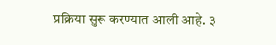प्रक्रिया सुरू करण्यात आली आहे. ३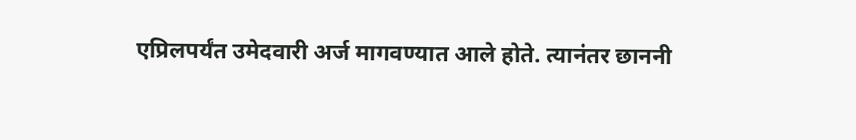एप्रिलपर्यंत उमेदवारी अर्ज मागवण्यात आले होते. त्यानंतर छाननी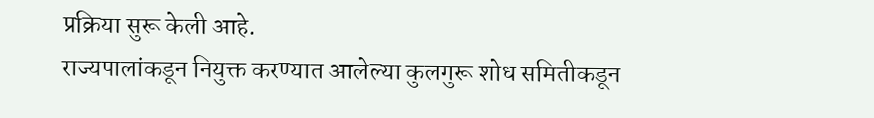प्रक्रिया सुरू केली आहे.
राज्यपालांकडून नियुक्त करण्यात आलेल्या कुलगुरू शोध समितीकडून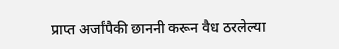प्राप्त अर्जांपैकी छाननी करून वैध ठरलेल्या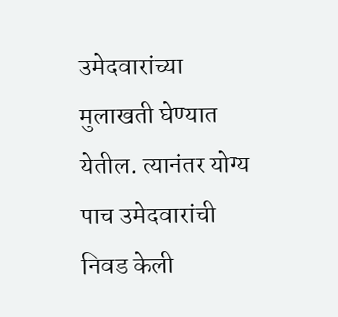उमेदवारांच्या मुलाखती घेण्यात येतील. त्यानंतर योग्य पाच उमेदवारांची निवड केली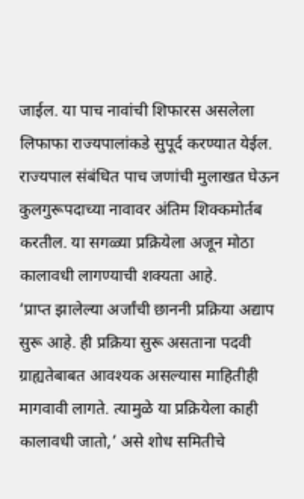जाईल. या पाच नावांची शिफारस असलेला लिफाफा राज्यपालांकडे सुपूर्द करण्यात येईल. राज्यपाल संबंधित पाच जणांची मुलाखत घेऊन कुलगुरूपदाच्या नावावर अंतिम शिक्कमोर्तब करतील. या सगळ्या प्रक्रियेला अजून मोठा कालावधी लागण्याची शक्यता आहे.
‘प्राप्त झालेल्या अर्जांची छाननी प्रक्रिया अद्याप सुरू आहे. ही प्रक्रिया सुरू असताना पदवी ग्राह्यतेबाबत आवश्यक असल्यास माहितीही मागवावी लागते. त्यामुळे या प्रक्रियेला काही कालावधी जातो,’ असे शोध समितीचे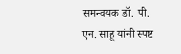समन्वयक डॉ. पी. एन. साहू यांनी स्पष्ट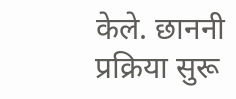केले. छाननी प्रक्रिया सुरू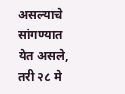असल्याचे सांगण्यात येत असले, तरी २८ मे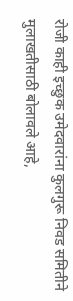रोजी काही इच्छुक उमेदवारांना कुलगुरू निवड समितीने मुलाखतीसाठी बोलावले आहे,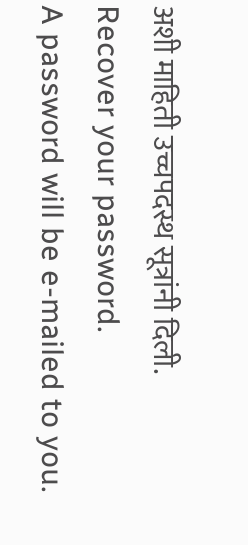अशी माहिती उच्चपदस्थ सूत्रांनी दिली.
Recover your password.
A password will be e-mailed to you.